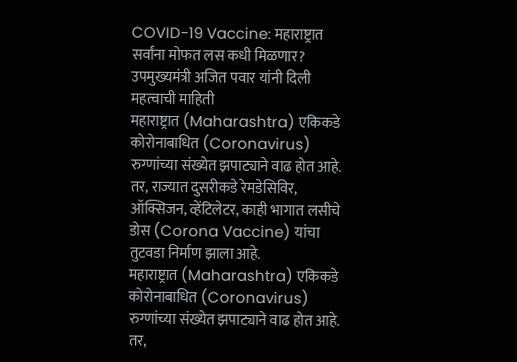COVID-19 Vaccine: महाराष्ट्रात सर्वांना मोफत लस कधी मिळणार? उपमुख्यमंत्री अजित पवार यांनी दिली महत्वाची माहिती
महाराष्ट्रात (Maharashtra) एकिकडे कोरोनाबाधित (Coronavirus) रुग्णांच्या संख्येत झपाट्याने वाढ होत आहे. तर, राज्यात दुसरीकडे रेमडेसिविर, ऑक्सिजन, व्हेंटिलेटर, काही भागात लसीचे डोस (Corona Vaccine) यांचा तुटवडा निर्माण झाला आहे.
महाराष्ट्रात (Maharashtra) एकिकडे कोरोनाबाधित (Coronavirus) रुग्णांच्या संख्येत झपाट्याने वाढ होत आहे. तर,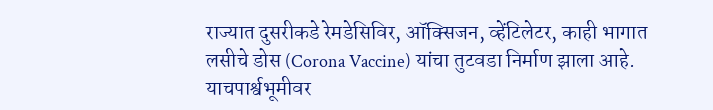राज्यात दुसरीकडे रेमडेसिविर, ऑक्सिजन, व्हेंटिलेटर, काही भागात लसीचे डोस (Corona Vaccine) यांचा तुटवडा निर्माण झाला आहे. याचपार्श्वभूमीवर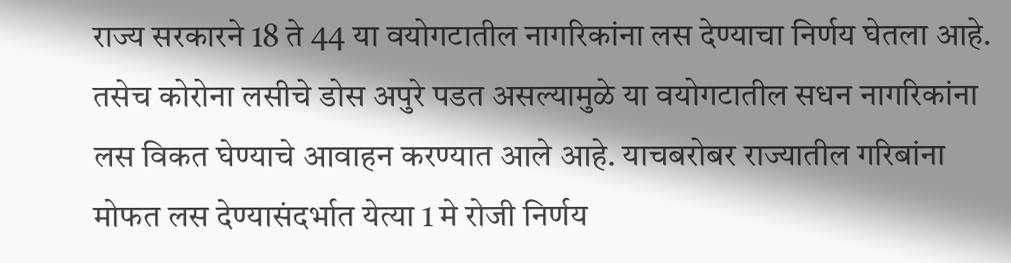राज्य सरकारने 18 ते 44 या वयोगटातील नागरिकांना लस देण्याचा निर्णय घेतला आहे. तसेच कोरोना लसीचे डोस अपुरे पडत असल्यामुळे या वयोगटातील सधन नागरिकांना लस विकत घेण्याचे आवाहन करण्यात आले आहे. याचबरोबर राज्यातील गरिबांना मोफत लस देण्यासंदर्भात येत्या 1 मे रोजी निर्णय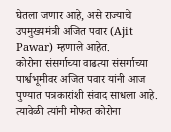घेतला जणार आहे, असे राज्याचे उपमुख्यमंत्री अजित पवार (Ajit Pawar) म्हणाले आहेत.
कोरोना संसर्गाच्या वाढत्या संसर्गाच्या पार्श्वभूमीवर अजित पवार यांनी आज पुण्यात पत्रकारांशी संवाद साधला आहे. त्यावेळी त्यांनी मोफत कोरोना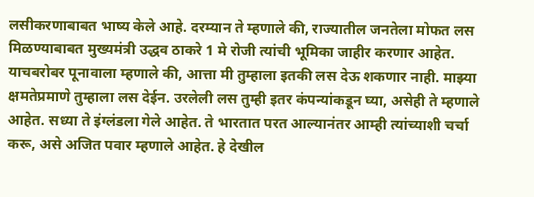लसीकरणाबाबत भाष्य केले आहे. दरम्यान ते म्हणाले की, राज्यातील जनतेला मोफत लस मिळण्याबाबत मुख्यमंत्री उद्धव ठाकरे 1 मे रोजी त्यांची भूमिका जाहीर करणार आहेत. याचबरोबर पूनावाला म्हणाले की, आत्ता मी तुम्हाला इतकी लस देऊ शकणार नाही. माझ्या क्षमतेप्रमाणे तुम्हाला लस देईन. उरलेली लस तुम्ही इतर कंपन्यांकडून घ्या, असेही ते म्हणाले आहेत. सध्या ते इंग्लंडला गेले आहेत. ते भारतात परत आल्यानंतर आम्ही त्यांच्याशी चर्चा करू, असे अजित पवार म्हणाले आहेत. हे देखील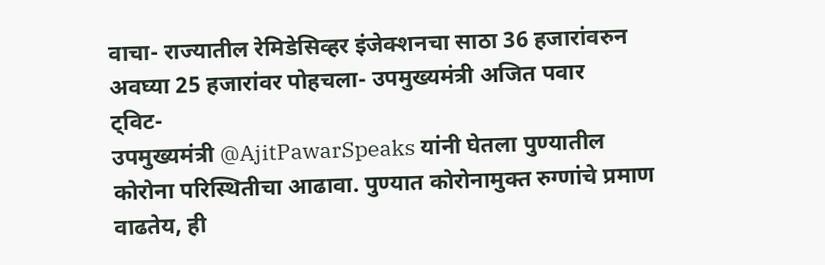वाचा- राज्यातील रेमिडेसिव्हर इंजेक्शनचा साठा 36 हजारांवरुन अवघ्या 25 हजारांवर पोहचला- उपमुख्यमंत्री अजित पवार
ट्विट-
उपमुख्यमंत्री @AjitPawarSpeaks यांनी घेतला पुण्यातील कोरोना परिस्थितीचा आढावा. पुण्यात कोरोनामुक्त रुग्णांचे प्रमाण वाढतेय, ही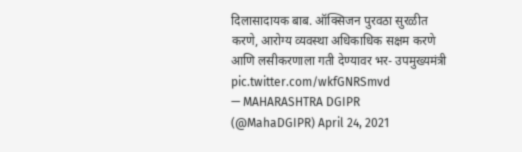दिलासादायक बाब. ऑक्सिजन पुरवठा सुरळीत करणे, आरोग्य व्यवस्था अधिकाधिक सक्षम करणे आणि लसीकरणाला गती देण्यावर भर- उपमुख्यमंत्री pic.twitter.com/wkfGNRSmvd
— MAHARASHTRA DGIPR (@MahaDGIPR) April 24, 2021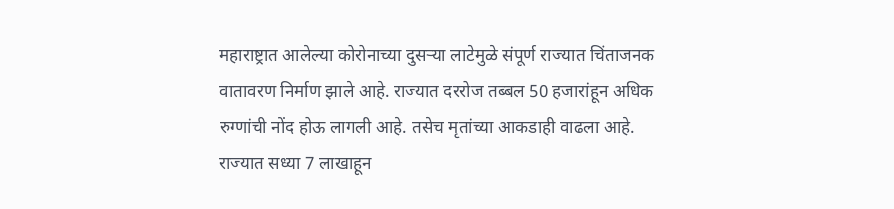महाराष्ट्रात आलेल्या कोरोनाच्या दुसऱ्या लाटेमुळे संपूर्ण राज्यात चिंताजनक वातावरण निर्माण झाले आहे. राज्यात दररोज तब्बल 50 हजारांहून अधिक रुग्णांची नोंद होऊ लागली आहे. तसेच मृतांच्या आकडाही वाढला आहे. राज्यात सध्या 7 लाखाहून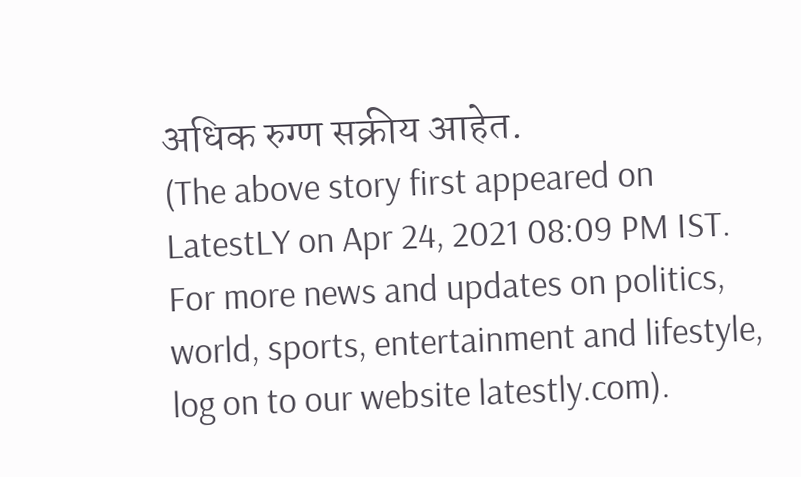अधिक रुग्ण सक्रीय आहेत.
(The above story first appeared on LatestLY on Apr 24, 2021 08:09 PM IST. For more news and updates on politics, world, sports, entertainment and lifestyle, log on to our website latestly.com).